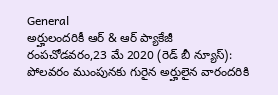General
అర్హులందరికీ ఆర్ & ఆర్ ప్యాకేజీ
రంపచోడవరం,23 మే 2020 (రెడ్ బీ న్యూస్): పోలవరం ముంపునకు గురైన అర్హులైన వారందరికి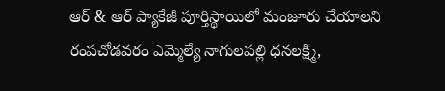ఆర్ & ఆర్ ప్యాకేజీ పూర్తిస్థాయిలో మంజూరు చేయాలని రంపచోడవరం ఎమ్మెల్యే నాగులపల్లి ధనలక్ష్మి,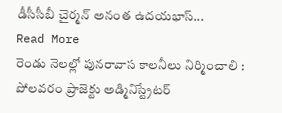డీసీసీబీ చైర్మన్ అనంత ఉదయభాస్...
Read More
రెండు నెలల్లో పునరావాస కాలనీలు నిర్మించాలి : పోలవరం ప్రాజెక్టు అడ్మినిస్ట్రేటర్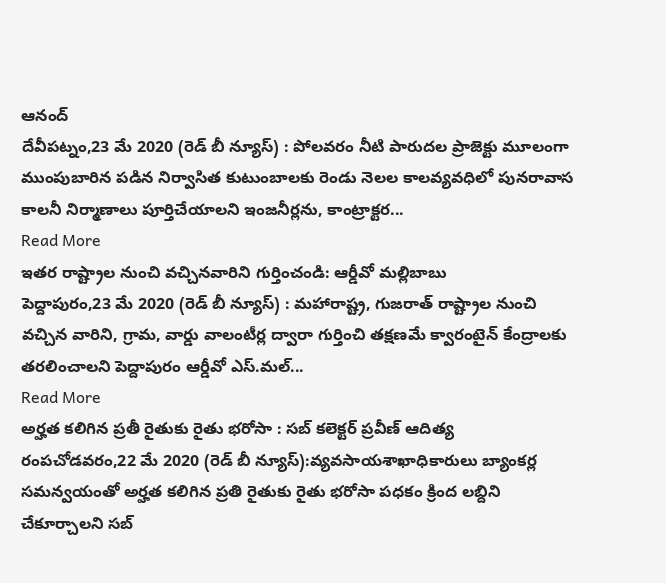ఆనంద్
దేవీపట్నం,23 మే 2020 (రెడ్ బీ న్యూస్) : పోలవరం నీటి పారుదల ప్రాజెక్టు మూలంగా ముంపుబారిన పడిన నిర్వాసిత కుటుంబాలకు రెండు నెలల కాలవ్యవధిలో పునరావాస కాలనీ నిర్మాణాలు పూర్తిచేయాలని ఇంజనీర్లను, కాంట్రాక్టర...
Read More
ఇతర రాష్ట్రాల నుంచి వచ్చినవారిని గుర్తించండి: ఆర్డీవో మల్లిబాబు
పెద్దాపురం,23 మే 2020 (రెడ్ బీ న్యూస్) : మహారాష్ట్ర, గుజరాత్ రాష్ట్రాల నుంచి వచ్చిన వారిని, గ్రామ, వార్డు వాలంటీర్ల ద్వారా గుర్తించి తక్షణమే క్వారంటైన్ కేంద్రాలకు తరలించాలని పెద్దాపురం ఆర్డీవో ఎస్.మల్...
Read More
అర్హత కలిగిన ప్రతీ రైతుకు రైతు భరోసా : సబ్ కలెక్టర్ ప్రవీణ్ ఆదిత్య
రంపచోడవరం,22 మే 2020 (రెడ్ బీ న్యూస్):వ్యవసాయశాఖాధికారులు బ్యాంకర్ల సమన్వయంతో అర్హత కలిగిన ప్రతి రైతుకు రైతు భరోసా పధకం క్రింద లబ్దిని చేకూర్చాలని సబ్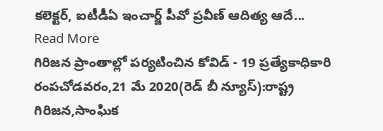కలెక్టర్, ఐటీడీఏ ఇంచార్జ్ పీవో ప్రవీణ్ ఆదిత్య ఆదే...
Read More
గిరిజన ప్రాంతాల్లో పర్యటించిన కోవిడ్ - 19 ప్రత్యేకాధికారి
రంపచోడవరం,21 మే 2020(రెడ్ బీ న్యూస్):రాష్ట్ర గిరిజన,సాంఘిక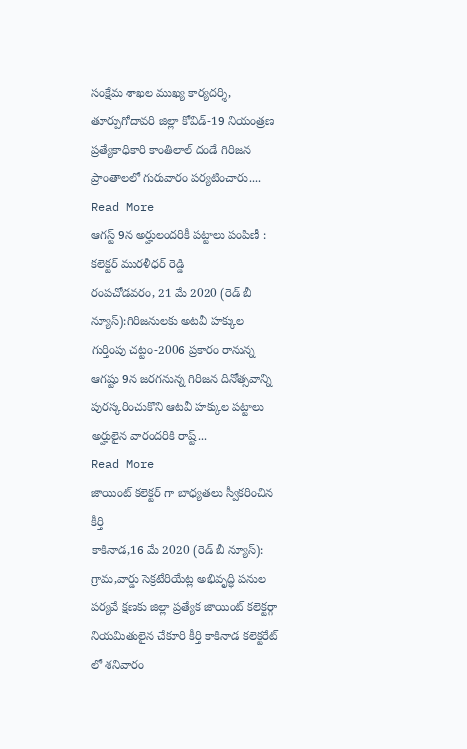సంక్షేమ శాఖల ముఖ్య కార్యదర్శి, తూర్పుగోదావరి జిల్లా కోవిడ్-19 నియంత్రణ ప్రత్యేకాధికారి కాంతిలాల్ దండే గిరిజన ప్రాంతాలలో గురువారం పర్యటించారు....
Read More
ఆగస్ట్ 9న అర్హులందరికీ పట్టాలు పంపిణీ : కలెక్టర్ మురళీధర్ రెడ్డి
రంపచోడవరం, 21 మే 2020 (రెడ్ బీ న్యూస్):గిరిజనులకు అటవీ హక్కుల గుర్తింపు చట్టం-2006 ప్రకారం రానున్న ఆగష్టు 9న జరగనున్న గిరిజన దినోత్సవాన్ని పురస్కరించుకొని ఆటవీ హక్కుల పట్టాలు అర్హులైన వారందరికి రాష్ట్...
Read More
జాయింట్ కలెక్టర్ గా బాధ్యతలు స్వీకరించిన కీర్తి
కాకినాడ,16 మే 2020 (రెడ్ బీ న్యూస్): గ్రామ,వార్డు సెక్రటేరియేట్ల అభివృద్ధి పనుల పర్యవే క్షణకు జిల్లా ప్రత్యేక జాయింట్ కలెక్టర్గా నియమితులైన చేకూరి కీర్తి కాకినాడ కలెక్టరేట్ లో శనివారం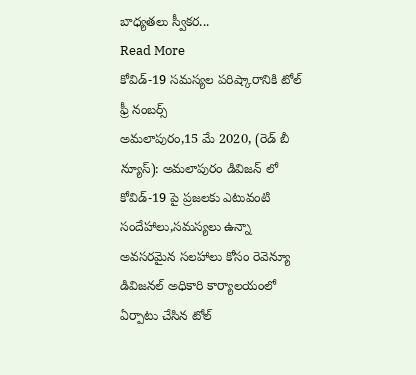బాధ్యతలు స్వీకర...
Read More
కోవిడ్-19 సమస్యల పరిష్కారానికి టోల్ ఫ్రీ నంబర్స్
అమలాపురం,15 మే 2020, (రెడ్ బీ న్యూస్): అమలాపురం డివిజన్ లో కోవిడ్-19 పై ప్రజలకు ఎటువంటి సందేహాలు,సమస్యలు ఉన్నా అవసరమైన సలహాలు కోసం రెవెన్యూ డివిజనల్ అధికారి కార్యాలయంలో ఏర్పాటు చేసిన టోల్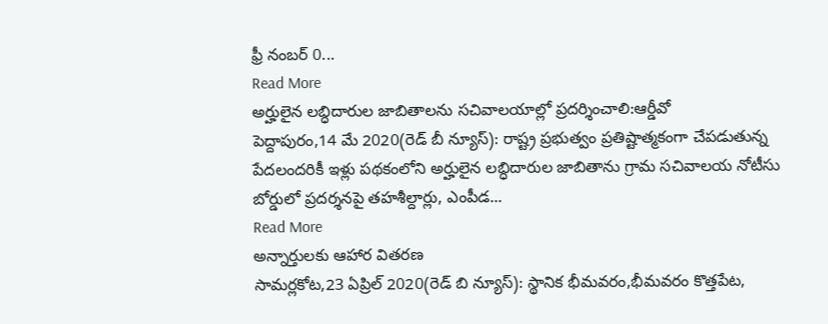ఫ్రీ నంబర్ 0...
Read More
అర్హులైన లబ్ధిదారుల జాబితాలను సచివాలయాల్లో ప్రదర్శించాలి:ఆర్డీవో
పెద్దాపురం,14 మే 2020(రెడ్ బీ న్యూస్): రాష్ట్ర ప్రభుత్వం ప్రతిష్టాత్మకంగా చేపడుతున్న పేదలందరికీ ఇళ్లు పథకంలోని అర్హులైన లబ్ధిదారుల జాబితాను గ్రామ సచివాలయ నోటీసు బోర్డులో ప్రదర్శనపై తహశీల్దార్లు, ఎంపీడ...
Read More
అన్నార్తులకు ఆహార వితరణ
సామర్లకోట,23 ఏప్రిల్ 2020(రెడ్ బి న్యూస్): స్థానిక భీమవరం,భీమవరం కొత్తపేట,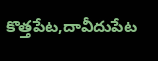కొత్తపేట,దావీదుపేట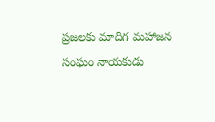ప్రజలకు మాదిగ మహాజన సంఘం నాయకుడు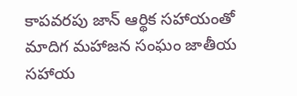కాపవరపు జాన్ ఆర్థిక సహాయంతో మాదిగ మహాజన సంఘం జాతీయ సహాయ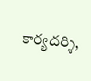కార్యదర్శి,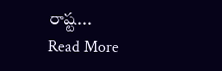రాష్ట...
Read More